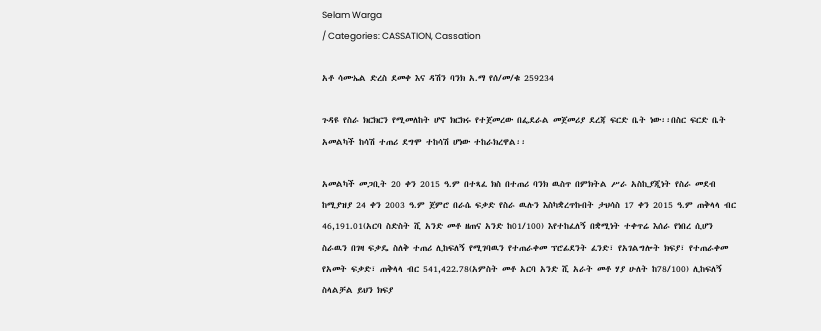Selam Warga
/ Categories: CASSATION, Cassation

አቶ ሳሙኤል ድረስ ደመቀ እና ዳሽን ባንክ አ.ማ የሰ/መ/ቁ 259234

ጉዳዩ የስራ ክርክርን የሚመለከት ሆኖ ክርክሩ የተጀመረው በፌደራል መጀመሪያ ደረጃ ፍርድ ቤት ነው፡፡በስር ፍርድ ቤት አመልካች ከሳሽ ተጠሪ ደግሞ ተከሳሽ ሆነው ተከራክረዋል፡፡

አመልካች መጋቢት 20 ቀን 2015 ዓ.ም በተጻፈ ክስ በተጠሪ ባንክ ዉስጥ በምክትል ሥራ አስኪያጂነት የስራ መደብ ከሚያዝያ 24 ቀን 2003 ዓ.ም ጀምሮ በራሴ ፍቃድ የስራ ዉሉን እስካቋረጥኩበት ታህሳስ 17 ቀን 2015 ዓ.ም ጠቅላላ ብር 46,191.01(አርባ ስድስት ሺ አንድ መቶ ዘጠና አንድ ከ01/100) እየተከፈለኝ በቋሚነት ተቀጥሬ እሰራ የነበረ ሲሆን ስራዉን በገዛ ፍቃዴ ስለቅ ተጠሪ ሊከፍለኝ የሚገባዉን የተጠራቀመ ፕሮፊደንት ፈንድ፣ የአገልግሎት ክፍያ፣ የተጠራቀመ የአመት ፍቃድ፣ ጠቅላላ ብር 541,422.78(አምስት መቶ አርባ አንድ ሺ አራት መቶ ሃያ ሁለት ከ78/100) ሊከፍለኝ ስላልቻል ይህን ክፍያ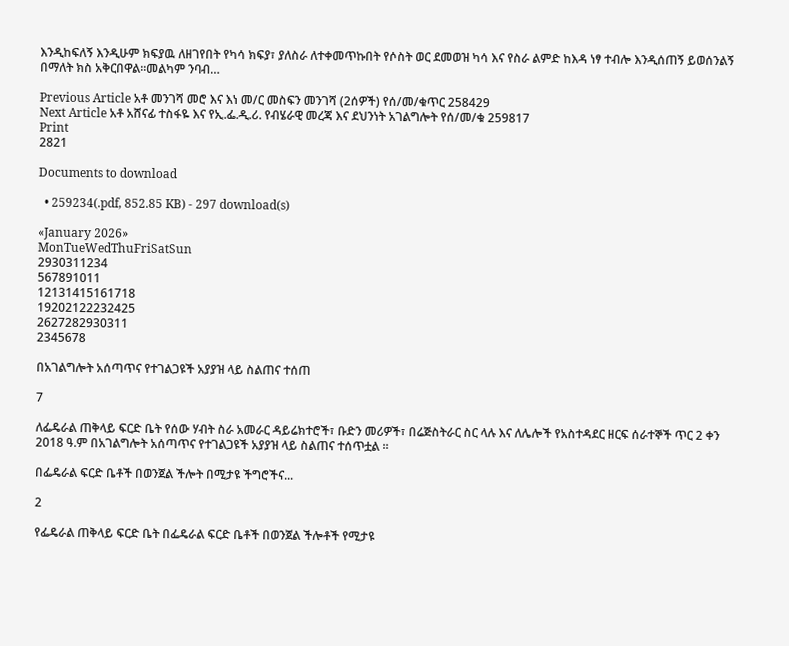እንዲከፍለኝ እንዲሁም ክፍያዉ ለዘገየበት የካሳ ክፍያ፣ ያለስራ ለተቀመጥኩበት የሶስት ወር ደመወዝ ካሳ እና የስራ ልምድ ከእዳ ነፃ ተብሎ እንዲሰጠኝ ይወሰንልኝ በማለት ክስ አቅርበዋል፡፡መልካም ንባብ…

Previous Article አቶ መንገሻ መሮ እና እነ መ/ር መስፍን መንገሻ (2ሰዎች) የሰ/መ/ቁጥር 258429
Next Article አቶ አሸናፊ ተስፋዬ እና የኢ.ፌ.ዲ.ሪ. የብሄራዊ መረጃ እና ደህንነት አገልግሎት የሰ/መ/ቁ 259817
Print
2821

Documents to download

  • 259234(.pdf, 852.85 KB) - 297 download(s)

«January 2026»
MonTueWedThuFriSatSun
2930311234
567891011
12131415161718
19202122232425
2627282930311
2345678

በአገልግሎት አሰጣጥና የተገልጋዩች አያያዝ ላይ ስልጠና ተሰጠ

7

ለፌዴራል ጠቅላይ ፍርድ ቤት የሰው ሃብት ስራ አመራር ዳይሬክተሮች፣ ቡድን መሪዎች፣ በሬጅስትራር ስር ላሉ እና ለሌሎች የአስተዳደር ዘርፍ ሰራተኞች ጥር 2 ቀን 2018 ዓ.ም በአገልግሎት አሰጣጥና የተገልጋዩች አያያዝ ላይ ስልጠና ተሰጥቷል ፡፡

በፌዴራል ፍርድ ቤቶች በወንጀል ችሎት በሚታዩ ችግሮችና...

2

የፌዴራል ጠቅላይ ፍርድ ቤት በፌዴራል ፍርድ ቤቶች በወንጀል ችሎቶች የሚታዩ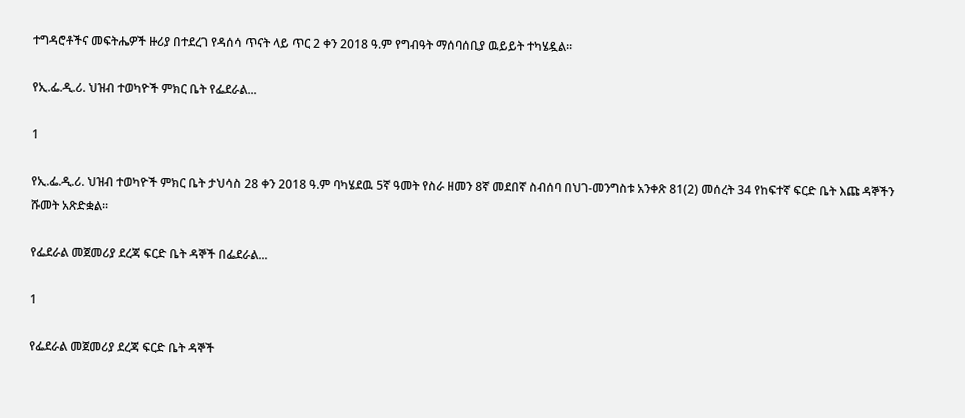ተግዳሮቶችና መፍትሔዎች ዙሪያ በተደረገ የዳሰሳ ጥናት ላይ ጥር 2 ቀን 2018 ዓ.ም የግብዓት ማሰባሰቢያ ዉይይት ተካሄዷል፡፡

የኢ.ፌ.ዲ.ሪ. ህዝብ ተወካዮች ምክር ቤት የፌደራል...

1

የኢ.ፌ.ዲ.ሪ. ህዝብ ተወካዮች ምክር ቤት ታህሳስ 28 ቀን 2018 ዓ.ም ባካሄደዉ 5ኛ ዓመት የስራ ዘመን 8ኛ መደበኛ ስብሰባ በህገ-መንግስቱ አንቀጽ 81(2) መሰረት 34 የከፍተኛ ፍርድ ቤት እጩ ዳኞችን ሹመት አጽድቋል፡፡

የፌደራል መጀመሪያ ደረጃ ፍርድ ቤት ዳኞች በፌደራል...

1

የፌደራል መጀመሪያ ደረጃ ፍርድ ቤት ዳኞች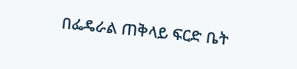በፌዴራል ጠቅላይ ፍርድ ቤት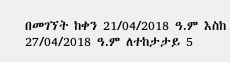በመገኘት ከቀን 21/04/2018 ዓ.ም እስከ 27/04/2018 ዓ.ም ለተከታታይ 5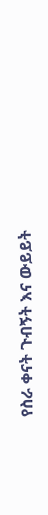የስራ ቀናት ጉብኝት እና ውይይት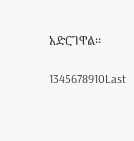አድርገዋል፡፡

1345678910Last